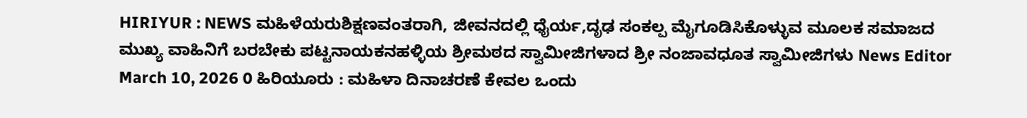HIRIYUR : NEWS ಮಹಿಳೆಯರುಶಿಕ್ಷಣವಂತರಾಗಿ, ಜೀವನದಲ್ಲಿ ಧೈರ್ಯ,ದೃಢ ಸಂಕಲ್ಪ ಮೈಗೂಡಿಸಿಕೊಳ್ಳುವ ಮೂಲಕ ಸಮಾಜದ ಮುಖ್ಯ ವಾಹಿನಿಗೆ ಬರಬೇಕು ಪಟ್ಟನಾಯಕನಹಳ್ಳಿಯ ಶ್ರೀಮಠದ ಸ್ವಾಮೀಜಿಗಳಾದ ಶ್ರೀ ನಂಜಾವಧೂತ ಸ್ವಾಮೀಜಿಗಳು News Editor March 10, 2026 0 ಹಿರಿಯೂರು : ಮಹಿಳಾ ದಿನಾಚರಣೆ ಕೇವಲ ಒಂದು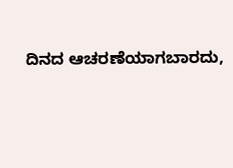ದಿನದ ಆಚರಣೆಯಾಗಬಾರದು,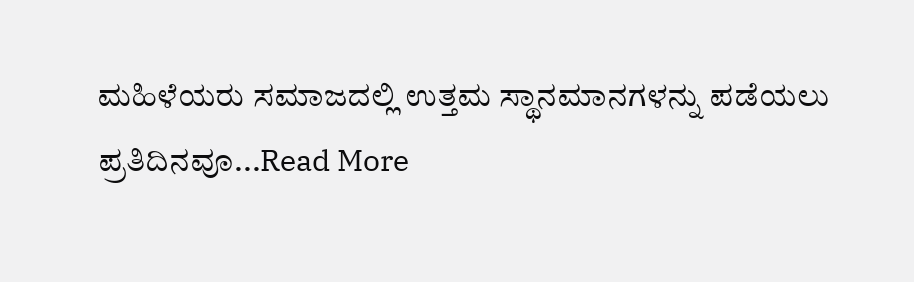ಮಹಿಳೆಯರು ಸಮಾಜದಲ್ಲಿ ಉತ್ತಮ ಸ್ಥಾನಮಾನಗಳನ್ನು ಪಡೆಯಲು ಪ್ರತಿದಿನವೂ...Read More